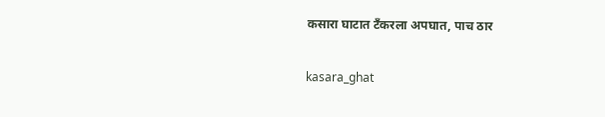कसारा घाटात टँकरला अपघात, पाच ठार

kasara_ghat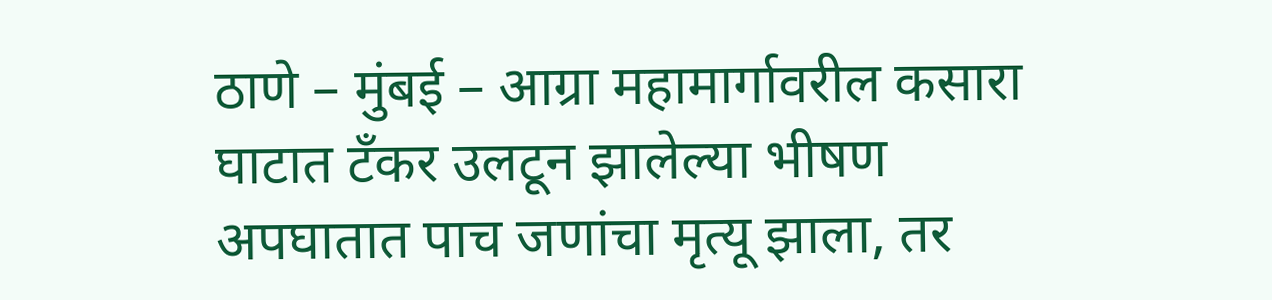ठाणे – मुंबई – आग्रा महामार्गावरील कसारा घाटात टँकर उलटून झालेल्या भीषण अपघातात पाच जणांचा मृत्यू झाला, तर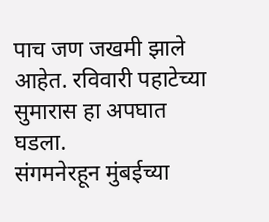पाच जण जखमी झाले आहेत. रविवारी पहाटेच्या सुमारास हा अपघात घडला.
संगमनेरहून मुंबईच्या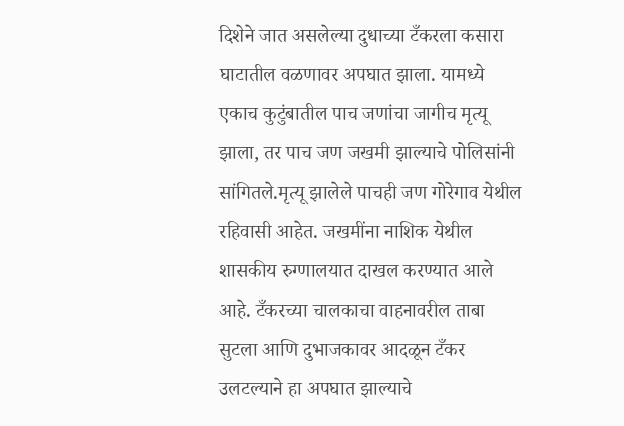दिशेने जात असलेल्या दुधाच्या टँकरला कसारा घाटातील वळणावर अपघात झाला. यामध्ये एकाच कुटुंबातील पाच जणांचा जागीच मृत्यू झाला, तर पाच जण जखमी झाल्याचे पोलिसांनी सांगितले.मृत्यू झालेले पाचही जण गोरेगाव येथील रहिवासी आहेत. जखमींना नाशिक येथील शासकीय रुग्णालयात दाखल करण्यात आले आहे. टँकरच्या चालकाचा वाहनावरील ताबा सुटला आणि दुभाजकावर आदळून टँकर उलटल्याने हा अपघात झाल्याचे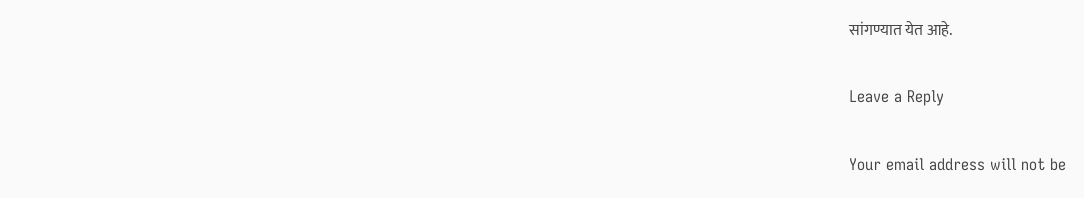सांगण्यात येत आहे.

Leave a Reply

Your email address will not be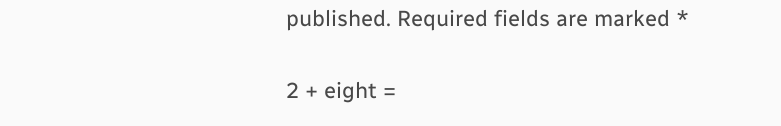published. Required fields are marked *


2 + eight =